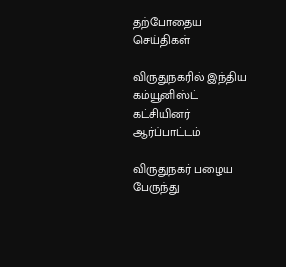தற்போதைய செய்திகள்

விருதுநகரில் இந்திய கம்யூனிஸ்ட் கட்சியினர் ஆர்ப்பாட்டம்

விருதுநகர் பழைய பேருந்து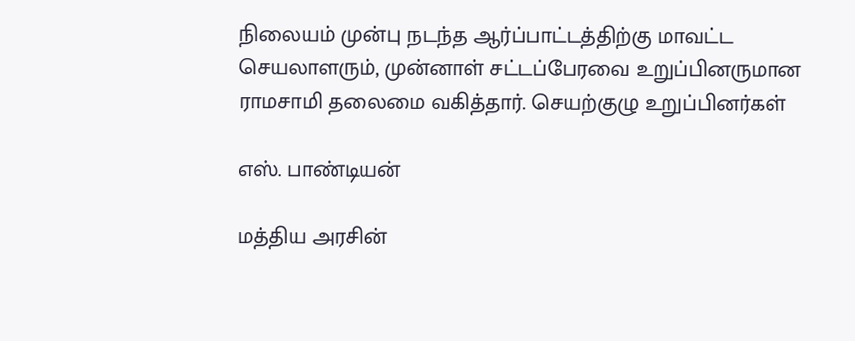நிலையம் முன்பு நடந்த ஆர்ப்பாட்டத்திற்கு மாவட்ட செயலாளரும், முன்னாள் சட்டப்பேரவை உறுப்பினருமான ராமசாமி தலைமை வகித்தார். செயற்குழு உறுப்பினர்கள்

எஸ். பாண்டியன்

மத்திய அரசின்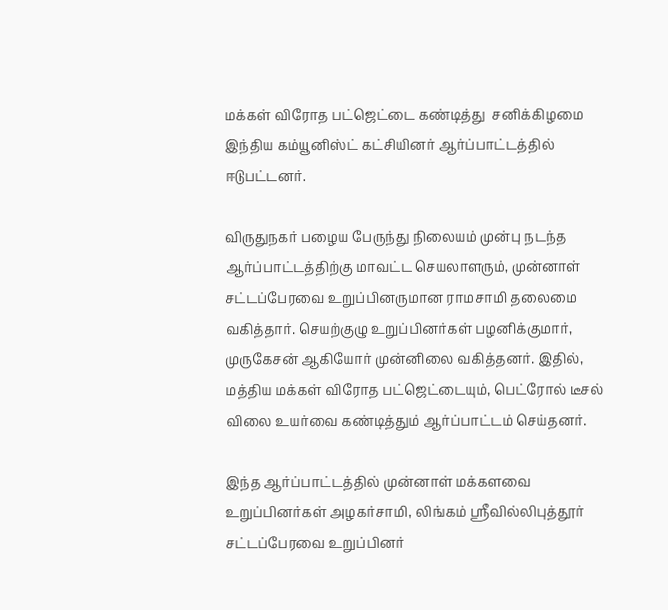மக்கள் விரோத பட்ஜெட்டை கண்டித்து  சனிக்கிழமை இந்திய கம்யூனிஸ்ட் கட்சியினர் ஆர்ப்பாட்டத்தில் ஈடுபட்டனர்.

விருதுநகர் பழைய பேருந்து நிலையம் முன்பு நடந்த ஆர்ப்பாட்டத்திற்கு மாவட்ட செயலாளரும், முன்னாள் சட்டப்பேரவை உறுப்பினருமான ராமசாமி தலைமை வகித்தார். செயற்குழு உறுப்பினர்கள் பழனிக்குமார், முருகேசன் ஆகியோர் முன்னிலை வகித்தனர். இதில், மத்திய மக்கள் விரோத பட்ஜெட்டையும், பெட்ரோல் டீசல் விலை உயர்வை கண்டித்தும் ஆர்ப்பாட்டம் செய்தனர்.

இந்த ஆர்ப்பாட்டத்தில் முன்னாள் மக்களவை உறுப்பினர்கள் அழகர்சாமி, லிங்கம் ஸ்ரீவில்லிபுத்தூர்  சட்டப்பேரவை உறுப்பினர்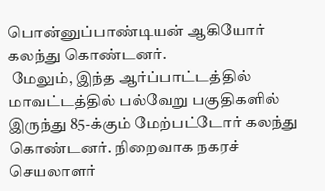பொன்னுப்பாண்டியன் ஆகியோர் கலந்து கொண்டனர்.
 மேலும், இந்த ஆர்ப்பாட்டத்தில் மாவட்டத்தில் பல்வேறு பகுதிகளில் இருந்து 85-க்கும் மேற்பட்டோர் கலந்து கொண்டனர். நிறைவாக நகரச் செயலாளர்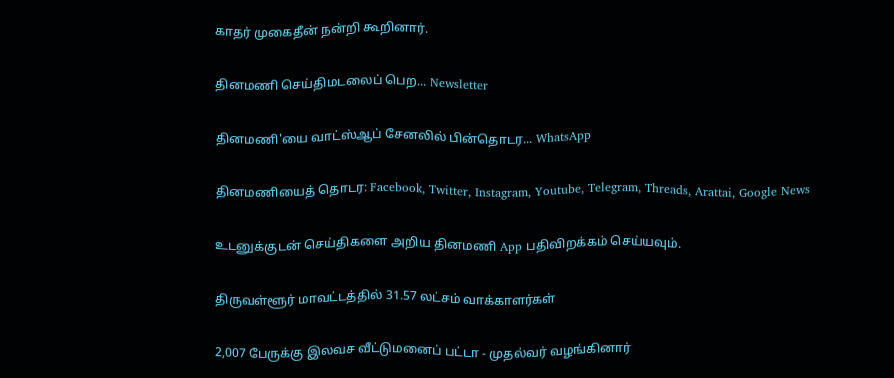காதர் முகைதீன் நன்றி கூறினார்.

தினமணி செய்திமடலைப் பெற... Newsletter

தினமணி'யை வாட்ஸ்ஆப் சேனலில் பின்தொடர... WhatsApp

தினமணியைத் தொடர: Facebook, Twitter, Instagram, Youtube, Telegram, Threads, Arattai, Google News

உடனுக்குடன் செய்திகளை அறிய தினமணி App பதிவிறக்கம் செய்யவும்.

திருவள்ளூர் மாவட்டத்தில் 31.57 லட்சம் வாக்காளர்கள்

2,007 பேருக்கு இலவச வீட்டுமனைப் பட்டா - முதல்வர் வழங்கினார்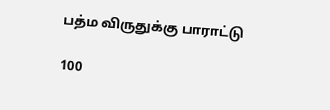பத்ம விருதுக்கு பாராட்டு

100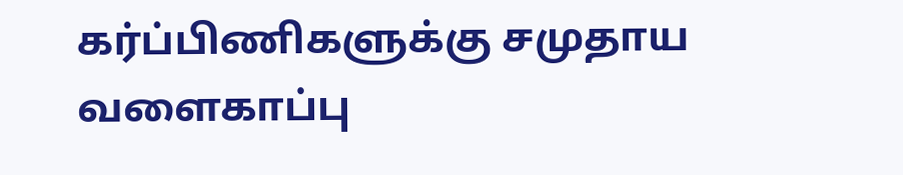கர்ப்பிணிகளுக்கு சமுதாய வளைகாப்பு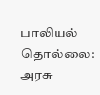பாலியல் தொல்லை: அரசு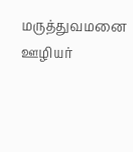மருத்துவமனை ஊழியர்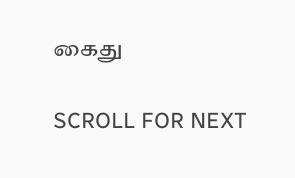கைது

SCROLL FOR NEXT